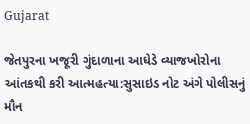Gujarat

જેતપુરના ખજૂરી ગુંદાળાના આધેડે વ્યાજખોરોના આંતકથી કરી આત્મહત્યા:સુસાઇડ નોટ અંગે પોલીસનું મૌન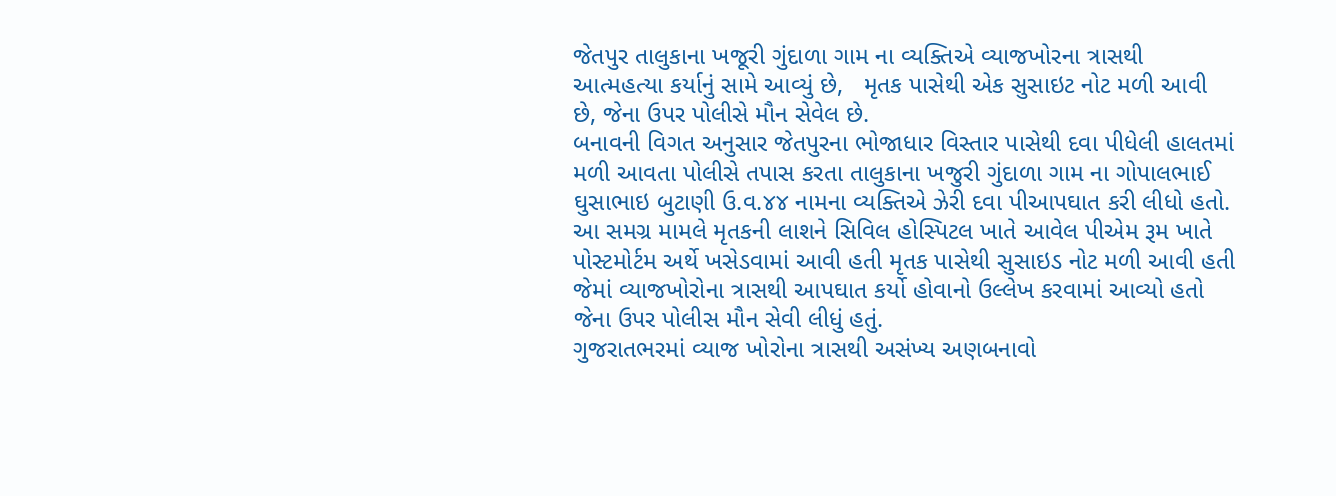જેતપુર તાલુકાના ખજૂરી ગુંદાળા ગામ ના વ્યક્તિએ વ્યાજખોરના ત્રાસથી આત્મહત્યા કર્યાનું સામે આવ્યું છે,   મૃતક પાસેથી એક સુસાઇટ નોટ મળી આવી છે, જેના ઉપર પોલીસે મૌન સેવેલ છે.
બનાવની વિગત અનુસાર જેતપુરના ભોજાધાર વિસ્તાર પાસેથી દવા પીધેલી હાલતમાં મળી આવતા પોલીસે તપાસ કરતા તાલુકાના ખજુરી ગુંદાળા ગામ ના ગોપાલભાઈ ઘુસાભાઇ બુટાણી ઉ.વ.૪૪ નામના વ્યક્તિએ ઝેરી દવા પીઆપઘાત કરી લીધો હતો. આ સમગ્ર મામલે મૃતકની લાશને સિવિલ હોસ્પિટલ ખાતે આવેલ પીએમ રૂમ ખાતે પોસ્ટમોર્ટમ અર્થે ખસેડવામાં આવી હતી મૃતક પાસેથી સુસાઇડ નોટ મળી આવી હતી જેમાં વ્યાજખોરોના ત્રાસથી આપઘાત કર્યો હોવાનો ઉલ્લેખ કરવામાં આવ્યો હતો  જેના ઉપર પોલીસ મૌન સેવી લીધું હતું.
ગુજરાતભરમાં વ્યાજ ખોરોના ત્રાસથી અસંખ્ય અણબનાવો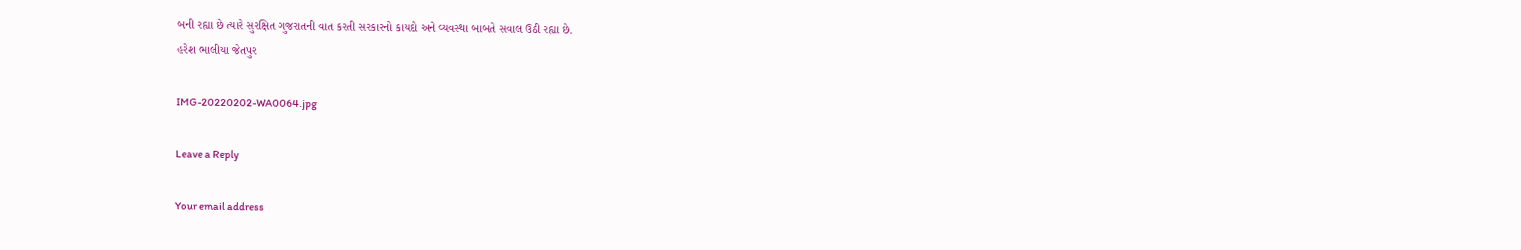બની રહ્યા છે ત્યારે સુરક્ષિત ગુજરાતની વાત કરતી સરકારનો કાયદો અને વ્યવસ્થા બાબતે સવાલ ઉઠી રહ્યા છે.
હરેશ ભાલીયા જેતપુર

IMG-20220202-WA0064.jpg

Leave a Reply

Your email address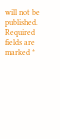will not be published. Required fields are marked *